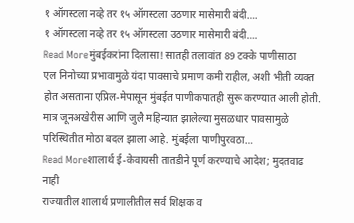१ ऑगस्टला नव्हे तर १५ ऑगस्टला उठणार मासेमारी बंदी….
१ ऑगस्टला नव्हे तर १५ ऑगस्टला उठणार मासेमारी बंदी….
Read Moreमुंबईकरांना दिलासा! सातही तलावांत 89 टक्के पाणीसाठा
एल निनोच्या प्रभावामुळे यंदा पावसाचे प्रमाण कमी राहील, अशी भीती व्यक्त होत असताना एप्रिल-मेपासून मुंबईत पाणीकपातही सुरू करण्यात आली होती. मात्र जूनअखेरीस आणि जुलै महिन्यात झालेल्या मुसळधार पावसामुळे परिस्थितीत मोठा बदल झाला आहे. मुंबईला पाणीपुरवठा…
Read Moreशालार्थ ई-केवायसी तातडीने पूर्ण करण्याचे आदेश; मुदतवाढ नाही
राज्यातील शालार्थ प्रणालीतील सर्व शिक्षक व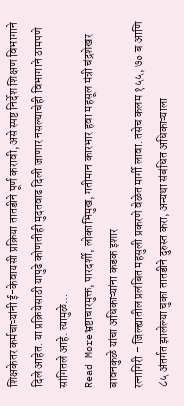शिक्षकेतर कर्मचाऱ्यांनी ई-केवायसी प्रक्रिया तातडीने पूर्ण करावी, असे स्पष्ट निर्देश शिक्षण विभागाने दिले आहेत. या प्रक्रियेसाठी यापुढे कोणतीही मुदतवाढ दिली जाणार नसल्याचेही विभागाने ठामपणे सांगितले आहे. त्यामुळे…
Read Moreभ्रष्टाचारमुक्त, पारदर्शी, लोकाभिमुख, गतीमान कारभार हवा महसूल मंत्री चंद्रशेखर बावनकुळे यांचा अधिकाऱ्यांना कडक इशार
रत्नागिरी – जिल्ह्यातील प्रलंबित महसुली प्रकरणे वेळेत मार्गी लावा. तसेच कलम १५५, ७० ब आणि ८५ अंतर्गत झालेल्या चुका तातडीने दुरुस्त करा, अन्यथा संबंधित अधिकाऱ्याला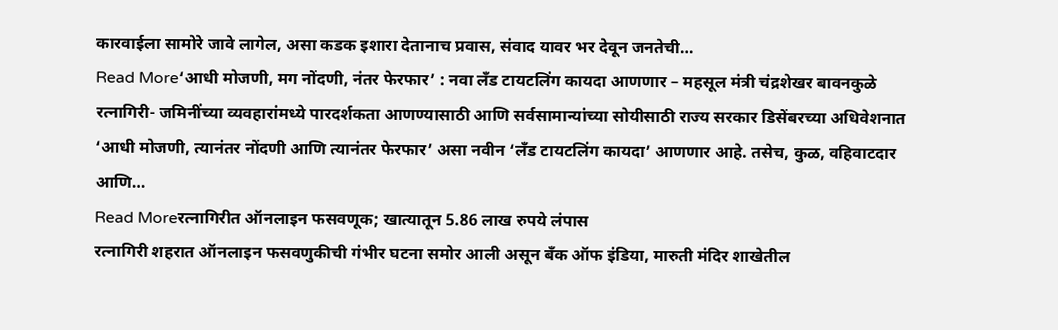कारवाईला सामोरे जावे लागेल, असा कडक इशारा देतानाच प्रवास, संवाद यावर भर देवून जनतेची…
Read More‘आधी मोजणी, मग नोंदणी, नंतर फेरफार’ : नवा लँड टायटलिंग कायदा आणणार – महसूल मंत्री चंद्रशेखर बावनकुळे
रत्नागिरी- जमिनींच्या व्यवहारांमध्ये पारदर्शकता आणण्यासाठी आणि सर्वसामान्यांच्या सोयीसाठी राज्य सरकार डिसेंबरच्या अधिवेशनात ‘आधी मोजणी, त्यानंतर नोंदणी आणि त्यानंतर फेरफार’ असा नवीन ‘लँड टायटलिंग कायदा’ आणणार आहे. तसेच, कुळ, वहिवाटदार आणि…
Read Moreरत्नागिरीत ऑनलाइन फसवणूक; खात्यातून 5.86 लाख रुपये लंपास
रत्नागिरी शहरात ऑनलाइन फसवणुकीची गंभीर घटना समोर आली असून बँक ऑफ इंडिया, मारुती मंदिर शाखेतील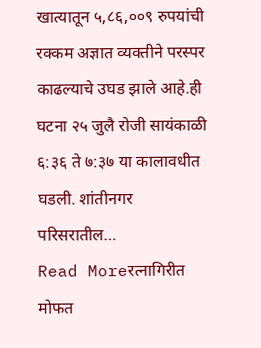खात्यातून ५,८६,००९ रुपयांची रक्कम अज्ञात व्यक्तीने परस्पर काढल्याचे उघड झाले आहे.ही घटना २५ जुलै रोजी सायंकाळी ६:३६ ते ७:३७ या कालावधीत घडली. शांतीनगर परिसरातील…
Read Moreरत्नागिरीत मोफत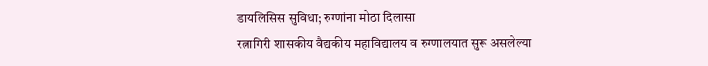डायलिसिस सुविधा; रुग्णांना मोठा दिलासा
रत्नागिरी शासकीय वैद्यकीय महाविद्यालय व रुग्णालयात सुरू असलेल्या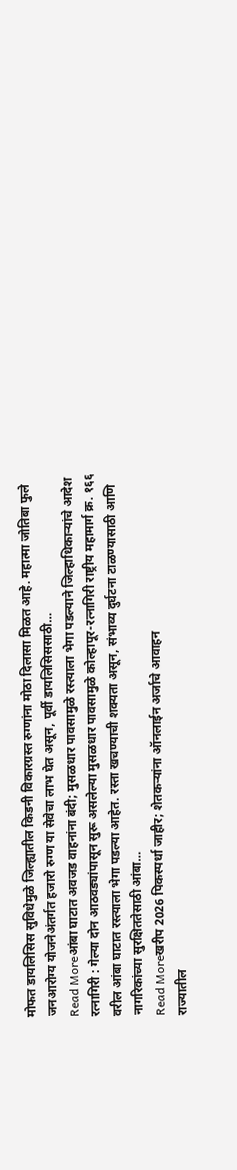मोफत डायलिसिस सुविधेमुळे जिल्ह्यातील किडनी विकारग्रस्त रुग्णांना मोठा दिलासा मिळत आहे. महात्मा जोतिबा फुले जनआरोग्य योजनेअंतर्गत हजारो रुग्ण या सेवेचा लाभ घेत असून, पूर्वी डायलिसिससाठी…
Read Moreआंबा घाटात अवजड वाहनांना बंदी; मुसळधार पावसामुळे रस्त्याला भेगा पडल्याने जिल्हाधिकाऱ्यांचे आदेश
रत्नागिरी : गेल्या दोन आठवड्यांपासून सुरू असलेल्या मुसळधार पावसामुळे कोल्हापूर-रत्नागिरी राष्ट्रीय महामार्ग क्र. १६६ वरील आंबा घाटात रस्त्याला भेगा पडल्या आहेत. रस्ता खचण्याची शक्यता असून, संभाव्य दुर्घटना टाळण्यासाठी आणि नागरिकांच्या सुरक्षिततेसाठी आंबा…
Read Moreखरीप 2026 पिकस्पर्धा जाहीर; शेतकऱ्यांना ऑनलाईन अर्जाचे आवाहन
राज्यातील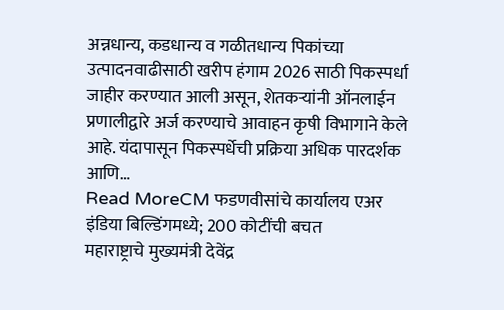अन्नधान्य, कडधान्य व गळीतधान्य पिकांच्या उत्पादनवाढीसाठी खरीप हंगाम 2026 साठी पिकस्पर्धा जाहीर करण्यात आली असून, शेतकऱ्यांनी ऑनलाईन प्रणालीद्वारे अर्ज करण्याचे आवाहन कृषी विभागाने केले आहे. यंदापासून पिकस्पर्धेची प्रक्रिया अधिक पारदर्शक आणि…
Read MoreCM फडणवीसांचे कार्यालय एअर इंडिया बिल्डिंगमध्ये; 200 कोटींची बचत
महाराष्ट्राचे मुख्यमंत्री देवेंद्र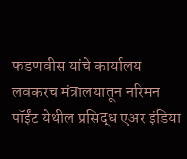फडणवीस यांचे कार्यालय लवकरच मंत्रालयातून नरिमन पॉईंट येथील प्रसिद्ध एअर इंडिया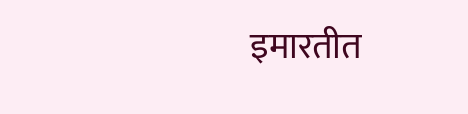इमारतीत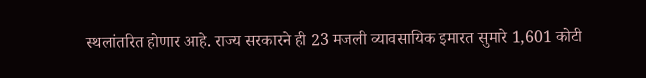स्थलांतरित होणार आहे. राज्य सरकारने ही 23 मजली व्यावसायिक इमारत सुमारे 1,601 कोटी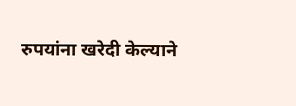रुपयांना खरेदी केल्याने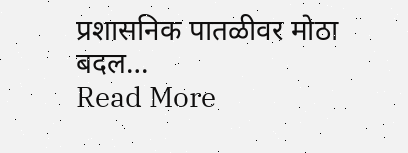प्रशासनिक पातळीवर मोठा बदल…
Read More